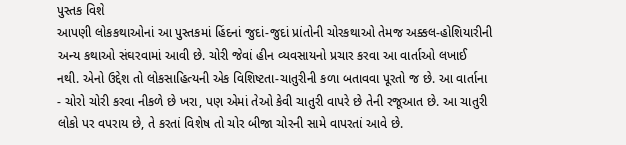પુસ્તક વિશે
આપણી લોકકથાઓનાં આ પુસ્તકમાં હિંદનાં જુદાં-જુદાં પ્રાંતોની ચોરકથાઓ તેમજ અક્કલ-હોશિયારીની અન્ય કથાઓ સંઘરવામાં આવી છે. ચોરી જેવાં હીન વ્યવસાયનો પ્રચાર કરવા આ વાર્તાઓ લખાઈ નથી. એનો ઉદ્દેશ તો લોકસાહિત્યની એક વિશિષ્ટતા-ચાતુરીની કળા બતાવવા પૂરતો જ છે. આ વાર્તાના - ચોરો ચોરી કરવા નીકળે છે ખરા, પણ એમાં તેઓ કેવી ચાતુરી વાપરે છે તેની રજૂઆત છે. આ ચાતુરી લોકો પર વપરાય છે, તે કરતાં વિશેષ તો ચોર બીજા ચોરની સામે વાપરતાં આવે છે.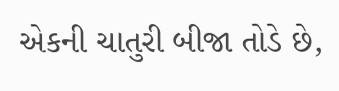એકની ચાતુરી બીજા તોડે છે,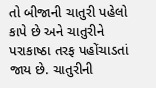તો બીજાની ચાતુરી પહેલો કાપે છે અને ચાતુરીને પરાકાષ્ઠા તરફ પહોંચાડતાં જાય છે. ચાતુરીની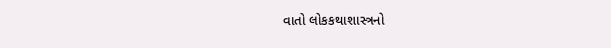વાતો લોકકથાશાસ્ત્રનો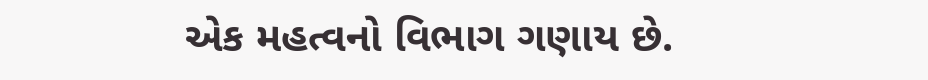એક મહત્વનો વિભાગ ગણાય છે.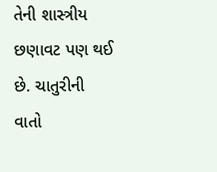તેની શાસ્ત્રીય છણાવટ પણ થઈ છે. ચાતુરીની વાતો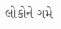લોકોને ગમે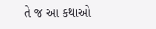તે જ આ કથાઓ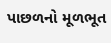પાછળનો મૂળભૂત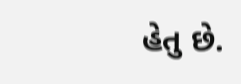હેતુ છે.